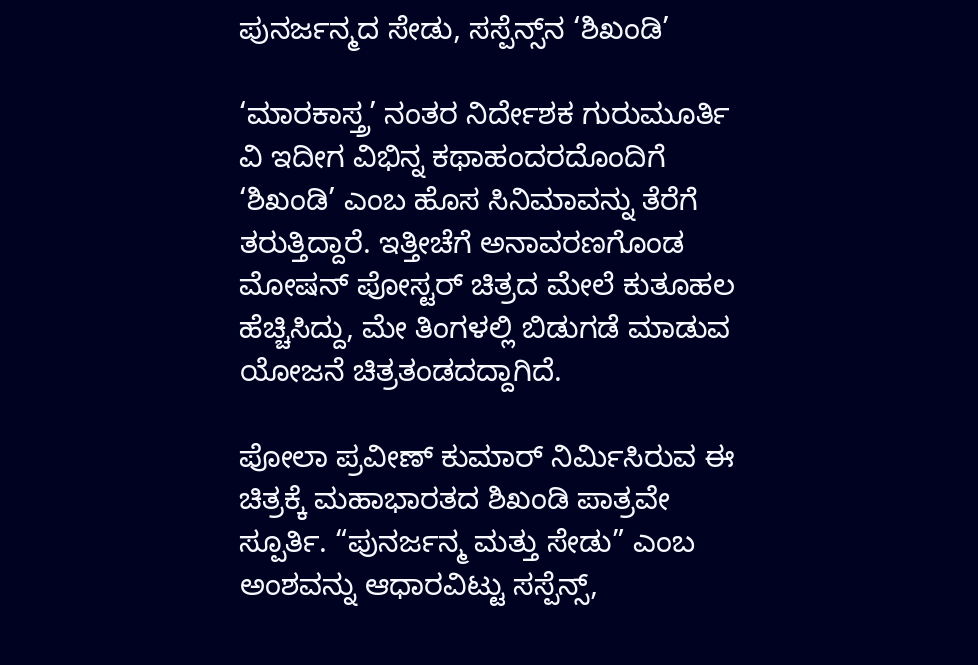ಪುನರ್ಜನ್ಮದ ಸೇಡು, ಸಸ್ಪೆನ್ಸ್‌ನ ‘ಶಿಖಂಡಿ’

‘ಮಾರಕಾಸ್ತ್ರ’ ನಂತರ ನಿರ್ದೇಶಕ ಗುರುಮೂರ್ತಿ ವಿ ಇದೀಗ ವಿಭಿನ್ನ ಕಥಾಹಂದರದೊಂದಿಗೆ ‘ಶಿಖಂಡಿ’ ಎಂಬ ಹೊಸ ಸಿನಿಮಾವನ್ನು ತೆರೆಗೆ ತರುತ್ತಿದ್ದಾರೆ. ಇತ್ತೀಚೆಗೆ ಅನಾವರಣಗೊಂಡ ಮೋಷನ್ ಪೋಸ್ಟರ್ ಚಿತ್ರದ ಮೇಲೆ ಕುತೂಹಲ ಹೆಚ್ಚಿಸಿದ್ದು, ಮೇ ತಿಂಗಳಲ್ಲಿ ಬಿಡುಗಡೆ ಮಾಡುವ ಯೋಜನೆ ಚಿತ್ರತಂಡದದ್ದಾಗಿದೆ.

ಪೋಲಾ ಪ್ರವೀಣ್ ಕುಮಾರ್ ನಿರ್ಮಿಸಿರುವ ಈ ಚಿತ್ರಕ್ಕೆ ಮಹಾಭಾರತದ ಶಿಖಂಡಿ ಪಾತ್ರವೇ ಸ್ಪೂರ್ತಿ. “ಪುನರ್ಜನ್ಮ ಮತ್ತು ಸೇಡು” ಎಂಬ ಅಂಶವನ್ನು ಆಧಾರವಿಟ್ಟು ಸಸ್ಪೆನ್ಸ್,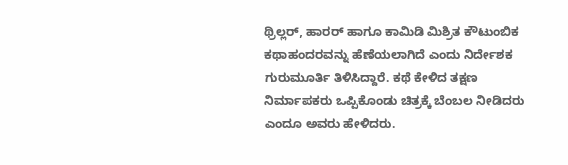ಥ್ರಿಲ್ಲರ್, ಹಾರರ್ ಹಾಗೂ ಕಾಮಿಡಿ ಮಿಶ್ರಿತ ಕೌಟುಂಬಿಕ ಕಥಾಹಂದರವನ್ನು ಹೆಣೆಯಲಾಗಿದೆ ಎಂದು ನಿರ್ದೇಶಕ ಗುರುಮೂರ್ತಿ ತಿಳಿಸಿದ್ದಾರೆ. ಕಥೆ ಕೇಳಿದ ತಕ್ಷಣ ನಿರ್ಮಾಪಕರು ಒಪ್ಪಿಕೊಂಡು ಚಿತ್ರಕ್ಕೆ ಬೆಂಬಲ ನೀಡಿದರು ಎಂದೂ ಅವರು ಹೇಳಿದರು.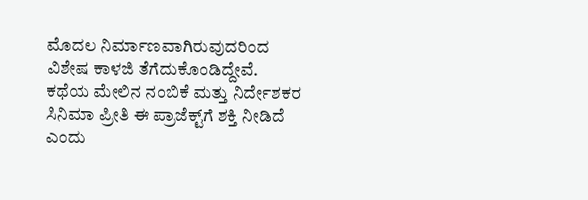ಮೊದಲ ನಿರ್ಮಾಣವಾಗಿರುವುದರಿಂದ ವಿಶೇಷ ಕಾಳಜಿ ತೆಗೆದುಕೊಂಡಿದ್ದೇವೆ. ಕಥೆಯ ಮೇಲಿನ ನಂಬಿಕೆ ಮತ್ತು ನಿರ್ದೇಶಕರ ಸಿನಿಮಾ ಪ್ರೀತಿ ಈ ಪ್ರಾಜೆಕ್ಟ್‌ಗೆ ಶಕ್ತಿ ನೀಡಿದೆ ಎಂದು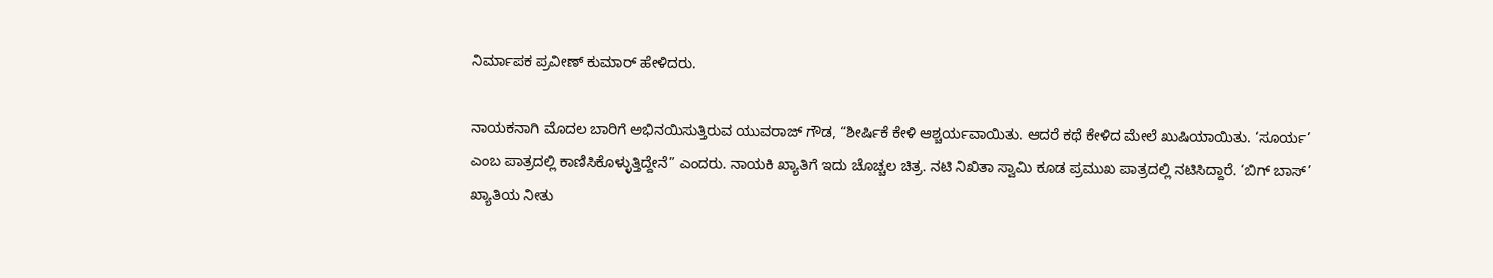ನಿರ್ಮಾಪಕ ಪ್ರವೀಣ್ ಕುಮಾರ್ ಹೇಳಿದರು.

ನಾಯಕನಾಗಿ ಮೊದಲ ಬಾರಿಗೆ ಅಭಿನಯಿಸುತ್ತಿರುವ ಯುವರಾಜ್ ಗೌಡ, “ಶೀರ್ಷಿಕೆ ಕೇಳಿ ಆಶ್ಚರ್ಯವಾಯಿತು. ಆದರೆ ಕಥೆ ಕೇಳಿದ ಮೇಲೆ ಖುಷಿಯಾಯಿತು. ‘ಸೂರ್ಯ’ ಎಂಬ ಪಾತ್ರದಲ್ಲಿ ಕಾಣಿಸಿಕೊಳ್ಳುತ್ತಿದ್ದೇನೆ” ಎಂದರು. ನಾಯಕಿ ಖ್ಯಾತಿಗೆ ಇದು ಚೊಚ್ಚಲ ಚಿತ್ರ. ನಟಿ ನಿಖಿತಾ ಸ್ವಾಮಿ ಕೂಡ ಪ್ರಮುಖ ಪಾತ್ರದಲ್ಲಿ ನಟಿಸಿದ್ದಾರೆ. ‘ಬಿಗ್ ಬಾಸ್’ ಖ್ಯಾತಿಯ ನೀತು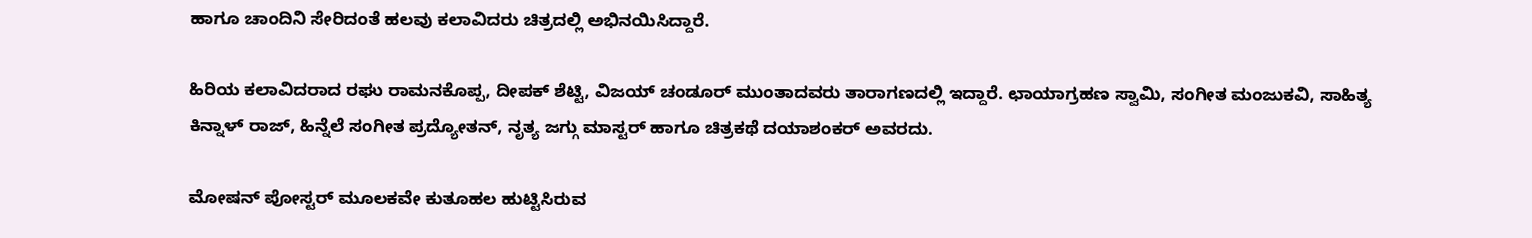ಹಾಗೂ ಚಾಂದಿನಿ ಸೇರಿದಂತೆ ಹಲವು ಕಲಾವಿದರು ಚಿತ್ರದಲ್ಲಿ ಅಭಿನಯಿಸಿದ್ದಾರೆ.

ಹಿರಿಯ ಕಲಾವಿದರಾದ ರಘು ರಾಮನಕೊಪ್ಪ, ದೀಪಕ್ ಶೆಟ್ಟಿ, ವಿಜಯ್ ಚಂಡೂರ್ ಮುಂತಾದವರು ತಾರಾಗಣದಲ್ಲಿ ಇದ್ದಾರೆ. ಛಾಯಾಗ್ರಹಣ ಸ್ವಾಮಿ, ಸಂಗೀತ ಮಂಜುಕವಿ, ಸಾಹಿತ್ಯ ಕಿನ್ನಾಳ್ ರಾಜ್, ಹಿನ್ನೆಲೆ ಸಂಗೀತ ಪ್ರದ್ಯೋತನ್, ನೃತ್ಯ ಜಗ್ಗು ಮಾಸ್ಟರ್ ಹಾಗೂ ಚಿತ್ರಕಥೆ ದಯಾಶಂಕರ್ ಅವರದು.

ಮೋಷನ್ ಪೋಸ್ಟರ್ ಮೂಲಕವೇ ಕುತೂಹಲ ಹುಟ್ಟಿಸಿರುವ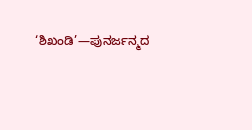‘ಶಿಖಂಡಿ’—ಪುನರ್ಜನ್ಮದ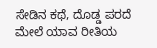ಸೇಡಿನ ಕಥೆ, ದೊಡ್ಡ ಪರದೆ ಮೇಲೆ ಯಾವ ರೀತಿಯ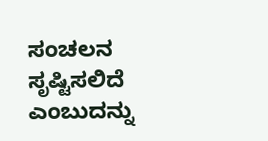ಸಂಚಲನ ಸೃಷ್ಟಿಸಲಿದೆ ಎಂಬುದನ್ನು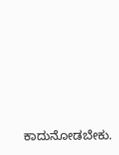ಕಾದುನೋಡಬೇಕು.